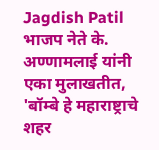Jagdish Patil
भाजप नेते के. अण्णामलाई यांनी एका मुलाखतीत, 'बॉम्बे हे महाराष्ट्राचे शहर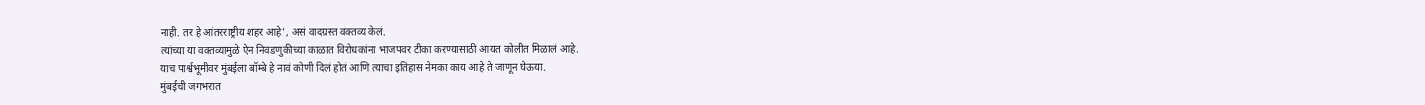नाही. तर हे आंतरराष्ट्रीय शहर आहे', असं वादग्रस्त वक्तव्य केलं.
त्यांच्या या वक्तव्यामुळे ऐन निवडणुकीच्या काळात विरोधकांना भाजपवर टीका करण्यासाठी आयत कोलीत मिळालं आहे.
याच पार्श्वभूमीवर मुंबईला बॉम्बे हे नावं कोणी दिलं होतं आणि त्याचा इतिहास नेमका काय आहे ते जाणून घेऊया.
मुंबईची जगभरात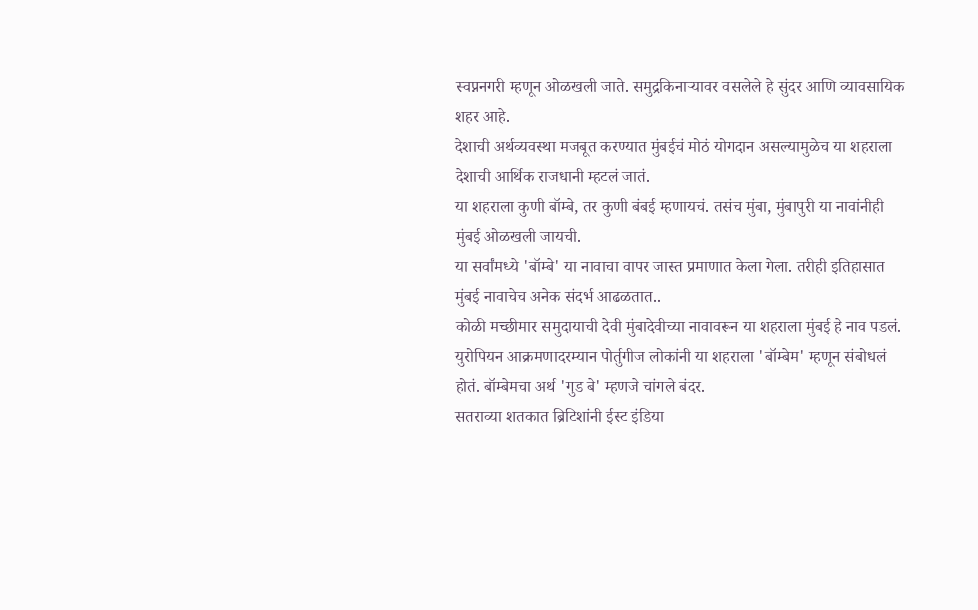स्वप्ननगरी म्हणून ओळखली जाते. समुद्रकिनाऱ्यावर वसलेले हे सुंदर आणि व्यावसायिक शहर आहे.
देशाची अर्थव्यवस्था मजबूत करण्यात मुंबईचं मोठं योगदान असल्यामुळेच या शहराला देशाची आर्थिक राजधानी म्हटलं जातं.
या शहराला कुणी बॉम्बे, तर कुणी बंबई म्हणायचं. तसंच मुंबा, मुंबापुरी या नावांनीही मुंबई ओळखली जायची.
या सर्वांमध्ये 'बॉम्बे' या नावाचा वापर जास्त प्रमाणात केला गेला. तरीही इतिहासात मुंबई नावाचेच अनेक संदर्भ आढळतात..
कोळी मच्छीमार समुदायाची देवी मुंबादेवीच्या नावावरून या शहराला मुंबई हे नाव पडलं.
युरोपियन आक्रमणादरम्यान पोर्तुगीज लोकांनी या शहराला 'बॉम्बेम' म्हणून संबोधलं होतं. बॉम्बेमचा अर्थ 'गुड बे' म्हणजे चांगले बंदर.
सतराव्या शतकात ब्रिटिशांनी ईस्ट इंडिया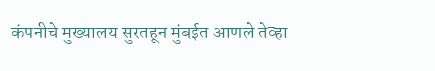कंपनीचे मुख्यालय सुरतहून मुंबईत आणले तेव्हा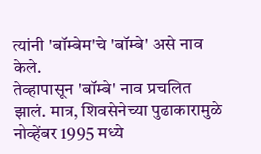त्यांनी 'बॉम्बेम'चे 'बॉम्बे' असे नाव केले.
तेव्हापासून 'बॉम्बे' नाव प्रचलित झालं. मात्र, शिवसेनेच्या पुढाकारामुळे नोव्हेंबर 1995 मध्ये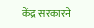केंद्र सरकारने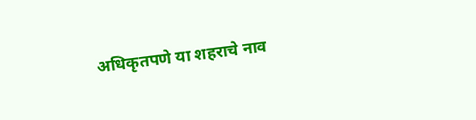अधिकृतपणे या शहराचे नाव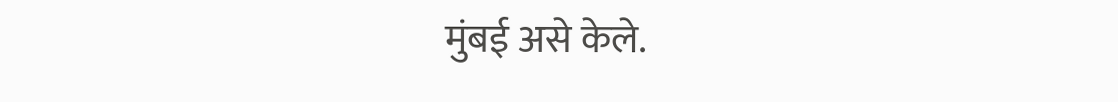मुंबई असे केले.